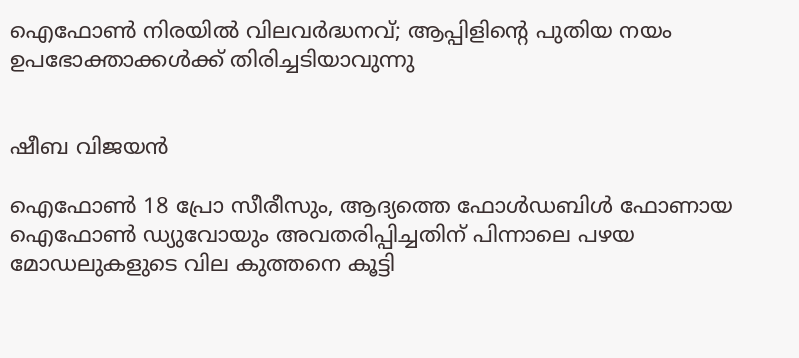ഐഫോൺ നിരയിൽ വിലവർദ്ധനവ്; ആപ്പിളിന്റെ പുതിയ നയം ഉപഭോക്താക്കൾക്ക് തിരിച്ചടിയാവുന്നു


ഷീബ വിജയൻ

ഐഫോൺ 18 പ്രോ സീരീസും, ആദ്യത്തെ ഫോൾഡബിൾ ഫോണായ ഐഫോൺ ഡ്യുവോയും അവതരിപ്പിച്ചതിന് പിന്നാലെ പഴയ മോഡലുകളുടെ വില കുത്തനെ കൂട്ടി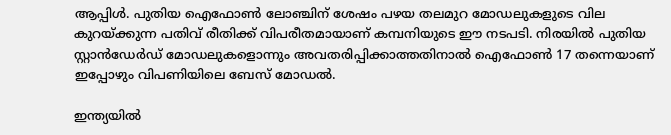ആപ്പിൾ. പുതിയ ഐഫോൺ ലോഞ്ചിന് ശേഷം പഴയ തലമുറ മോഡലുകളുടെ വില കുറയ്ക്കുന്ന പതിവ് രീതിക്ക് വിപരീതമായാണ് കമ്പനിയുടെ ഈ നടപടി. നിരയിൽ പുതിയ സ്റ്റാൻഡേർഡ് മോഡലുകളൊന്നും അവതരിപ്പിക്കാത്തതിനാൽ ഐഫോൺ 17 തന്നെയാണ് ഇപ്പോഴും വിപണിയിലെ ബേസ് മോഡൽ.

ഇന്ത്യയിൽ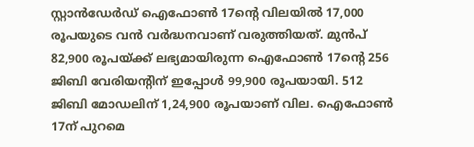സ്റ്റാൻഡേർഡ് ഐഫോൺ 17ന്റെ വിലയിൽ 17,000 രൂപയുടെ വൻ വർദ്ധനവാണ് വരുത്തിയത്. മുൻപ് 82,900 രൂപയ്ക്ക് ലഭ്യമായിരുന്ന ഐഫോൺ 17ന്റെ 256 ജിബി വേരിയന്റിന് ഇപ്പോൾ 99,900 രൂപയായി. 512 ജിബി മോഡലിന് 1,24,900 രൂപയാണ് വില. ഐഫോൺ 17ന് പുറമെ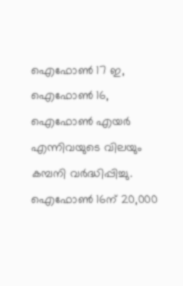ഐഫോൺ 17 ഇ, ഐഫോൺ 16, ഐഫോൺ എയർ എന്നിവയുടെ വിലയും കമ്പനി വർദ്ധിപ്പിച്ചു. ഐഫോൺ 16ന് 20,000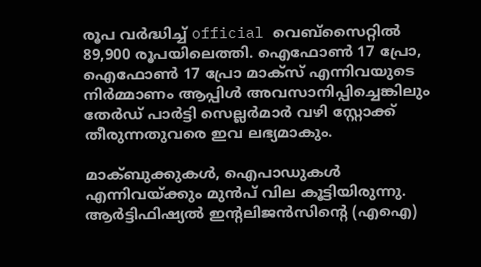രൂപ വർദ്ധിച്ച് official വെബ്‌സൈറ്റിൽ 89,900 രൂപയിലെത്തി. ഐഫോൺ 17 പ്രോ, ഐഫോൺ 17 പ്രോ മാക്സ് എന്നിവയുടെ നിർമ്മാണം ആപ്പിൾ അവസാനിപ്പിച്ചെങ്കിലും തേർഡ് പാർട്ടി സെല്ലർമാർ വഴി സ്റ്റോക്ക് തീരുന്നതുവരെ ഇവ ലഭ്യമാകും.

മാക്ബുക്കുകൾ, ഐപാഡുകൾ എന്നിവയ്ക്കും മുൻപ് വില കൂട്ടിയിരുന്നു. ആർട്ടിഫിഷ്യൽ ഇന്റലിജൻസിന്റെ (എഐ)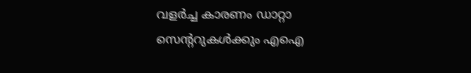വളർച്ച കാരണം ഡാറ്റാ സെന്ററുകൾക്കും എഐ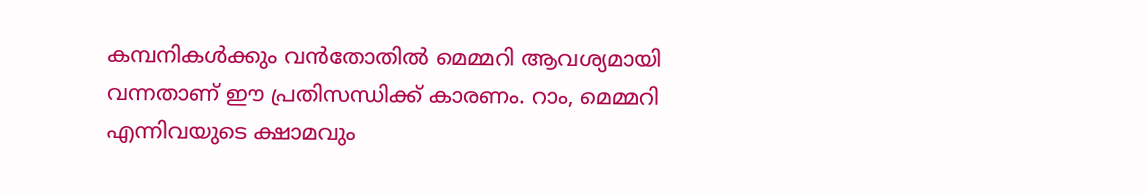കമ്പനികൾക്കും വൻതോതിൽ മെമ്മറി ആവശ്യമായി വന്നതാണ് ഈ പ്രതിസന്ധിക്ക് കാരണം. റാം, മെമ്മറി എന്നിവയുടെ ക്ഷാമവും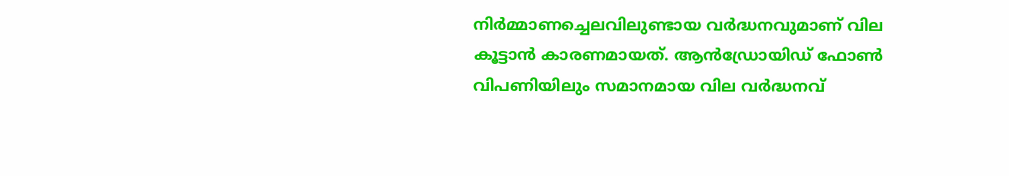നിർമ്മാണച്ചെലവിലുണ്ടായ വർദ്ധനവുമാണ് വില കൂട്ടാൻ കാരണമായത്. ആൻഡ്രോയിഡ് ഫോൺ വിപണിയിലും സമാനമായ വില വർദ്ധനവ്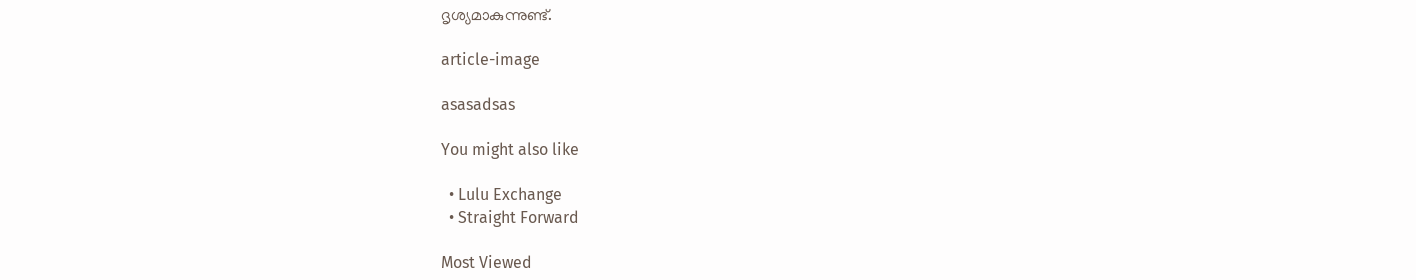ദൃശ്യമാകുന്നുണ്ട്.

article-image

asasadsas

You might also like

  • Lulu Exchange
  • Straight Forward

Most Viewed